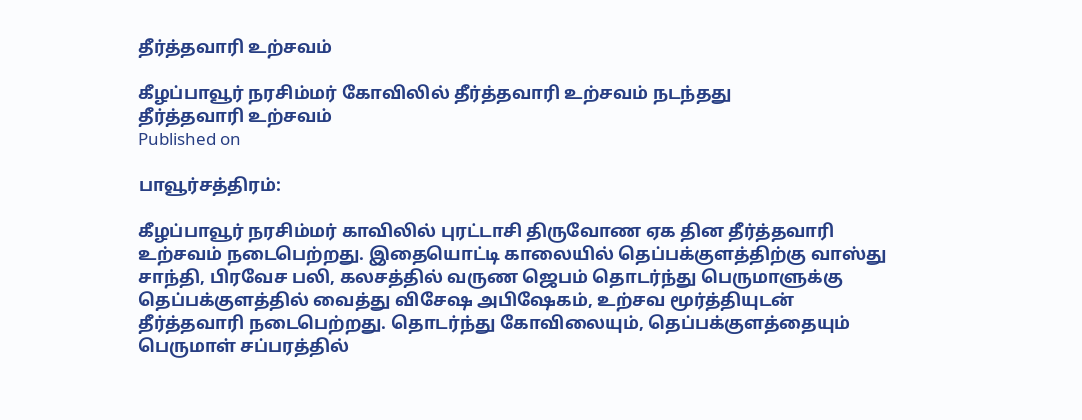தீர்த்தவாரி உற்சவம்

கீழப்பாவூர் நரசிம்மர் கோவிலில் தீர்த்தவாரி உற்சவம் நடந்தது
தீர்த்தவாரி உற்சவம்
Published on

பாவூர்சத்திரம்:

கீழப்பாவூர் நரசிம்மர் காவிலில் புரட்டாசி திருவோண ஏக தின தீர்த்தவாரி உற்சவம் நடைபெற்றது. இதையொட்டி காலையில் தெப்பக்குளத்திற்கு வாஸ்து சாந்தி, பிரவேச பலி, கலசத்தில் வருண ஜெபம் தொடர்ந்து பெருமாளுக்கு தெப்பக்குளத்தில் வைத்து விசேஷ அபிஷேகம், உற்சவ மூர்த்தியுடன் தீர்த்தவாரி நடைபெற்றது. தொடர்ந்து கோவிலையும், தெப்பக்குளத்தையும் பெருமாள் சப்பரத்தில்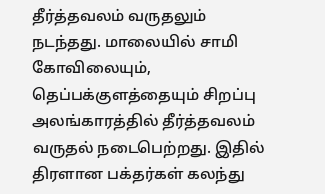தீர்த்தவலம் வருதலும் நடந்தது. மாலையில் சாமி கோவிலையும், தெப்பக்குளத்தையும் சிறப்பு அலங்காரத்தில் தீர்த்தவலம் வருதல் நடைபெற்றது. இதில் திரளான பக்தர்கள் கலந்து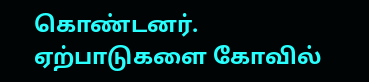கொண்டனர். ஏற்பாடுகளை கோவில்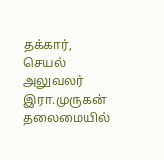தக்கார், செயல் அலுவலர் இரா.முருகன் தலைமையில்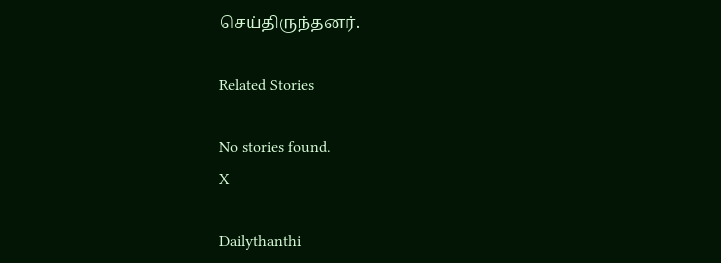செய்திருந்தனர்.

Related Stories

No stories found.
X

Dailythanthi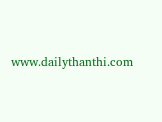www.dailythanthi.com